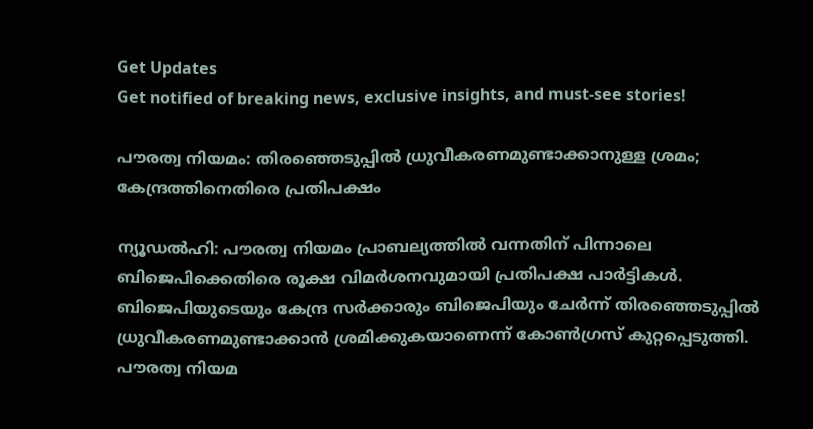Get Updates
Get notified of breaking news, exclusive insights, and must-see stories!

പൗരത്വ നിയമം: തിരഞ്ഞെടുപ്പില്‍ ധ്രുവീകരണമുണ്ടാക്കാനുള്ള ശ്രമം; കേന്ദ്രത്തിനെതിരെ പ്രതിപക്ഷം

ന്യൂഡല്‍ഹി: പൗരത്വ നിയമം പ്രാബല്യത്തില്‍ വന്നതിന് പിന്നാലെ ബിജെപിക്കെതിരെ രൂക്ഷ വിമര്‍ശനവുമായി പ്രതിപക്ഷ പാര്‍ട്ടികള്‍. ബിജെപിയുടെയും കേന്ദ്ര സര്‍ക്കാരും ബിജെപിയും ചേര്‍ന്ന് തിരഞ്ഞെടുപ്പില്‍ ധ്രുവീകരണമുണ്ടാക്കാന്‍ ശ്രമിക്കുകയാണെന്ന് കോണ്‍ഗ്രസ് കുറ്റപ്പെടുത്തി. പൗരത്വ നിയമ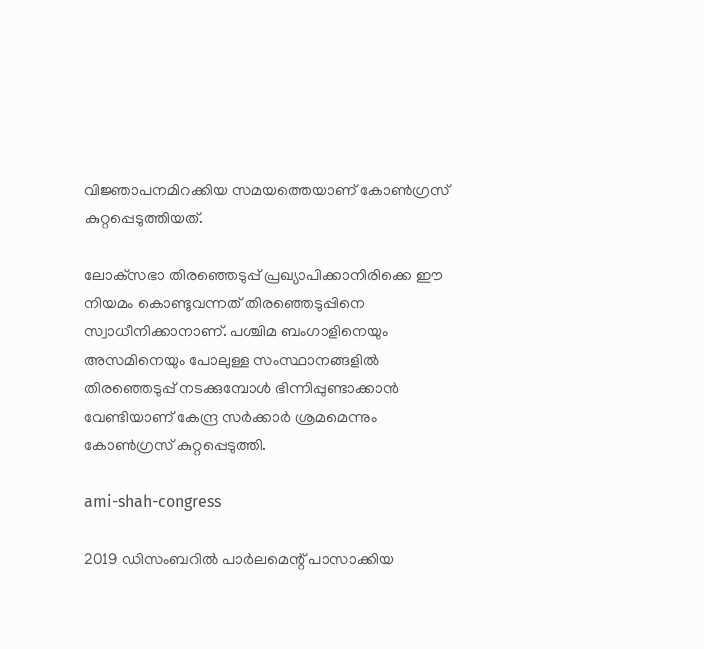വിജ്ഞാപനമിറക്കിയ സമയത്തെയാണ് കോണ്‍ഗ്രസ് കുറ്റപ്പെടുത്തിയത്.

ലോക്‌സഭാ തിരഞ്ഞെടുപ്പ് പ്രഖ്യാപിക്കാനിരിക്കെ ഈ നിയമം കൊണ്ടുവന്നത് തിരഞ്ഞെടുപ്പിനെ സ്വാധീനിക്കാനാണ്. പശ്ചിമ ബംഗാളിനെയും അസമിനെയും പോലുള്ള സംസ്ഥാനങ്ങളില്‍ തിരഞ്ഞെടുപ്പ് നടക്കുമ്പോള്‍ ഭിന്നിപ്പുണ്ടാക്കാന്‍ വേണ്ടിയാണ് കേന്ദ്ര സര്‍ക്കാര്‍ ശ്രമമെന്നും കോണ്‍ഗ്രസ് കുറ്റപ്പെടുത്തി.

ami-shah-congress

2019 ഡിസംബറില്‍ പാര്‍ലമെന്റ് പാസാക്കിയ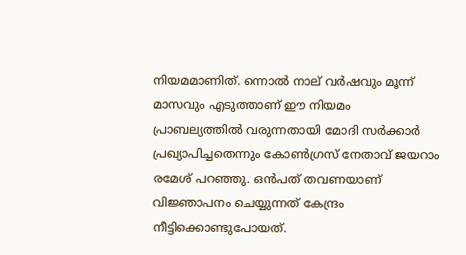നിയമമാണിത്. ന്നൊല്‍ നാല് വര്‍ഷവും മൂന്ന് മാസവും എടുത്താണ് ഈ നിയമം പ്രാബല്യത്തില്‍ വരുന്നതായി മോദി സര്‍ക്കാര്‍ പ്രഖ്യാപിച്ചതെന്നും കോണ്‍ഗ്രസ് നേതാവ് ജയറാം രമേശ് പറഞ്ഞു. ഒന്‍പത് തവണയാണ് വിജ്ഞാപനം ചെയ്യുന്നത് കേന്ദ്രം നീട്ടിക്കൊണ്ടുപോയത്.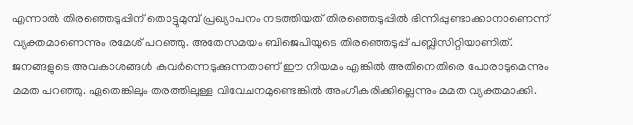എന്നാല്‍ തിരഞ്ഞെടുപ്പിന് തൊട്ടുമുമ്പ് പ്രഖ്യാപനം നടത്തിയത് തിരഞ്ഞെടുപ്പില്‍ ഭിന്നിപ്പുണ്ടാക്കാനാണെന്ന് വ്യക്തമാണെന്നും രമേശ് പറഞ്ഞു. അതേസമയം ബിജെപിയുടെ തിരഞ്ഞെടുപ്പ് പബ്ലിസിറ്റിയാണിത്. ജനങ്ങളുടെ അവകാശങ്ങള്‍ കവര്‍ന്നെടുക്കുന്നതാണ് ഈ നിയമം എങ്കില്‍ അതിനെതിരെ പോരാടുമെന്നും മമത പറഞ്ഞു. ഏതെങ്കിലും തരത്തിലുള്ള വിവേചനമുണ്ടെങ്കില്‍ അംഗീകരിക്കില്ലെന്നും മമത വ്യക്തമാക്കി.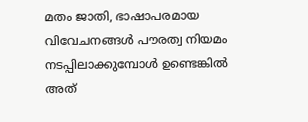മതം ജാതി, ഭാഷാപരമായ വിവേചനങ്ങള്‍ പൗരത്വ നിയമം നടപ്പിലാക്കുമ്പോള്‍ ഉണ്ടെങ്കില്‍ അത്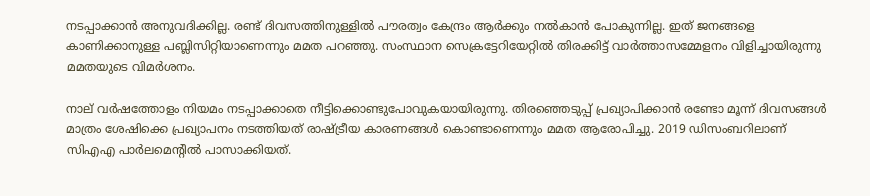നടപ്പാക്കാന്‍ അനുവദിക്കില്ല. രണ്ട് ദിവസത്തിനുള്ളില്‍ പൗരത്വം കേന്ദ്രം ആര്‍ക്കും നല്‍കാന്‍ പോകുന്നില്ല. ഇത് ജനങ്ങളെ കാണിക്കാനുള്ള പബ്ലിസിറ്റിയാണെന്നും മമത പറഞ്ഞു. സംസ്ഥാന സെക്രട്ടേറിയേറ്റില്‍ തിരക്കിട്ട് വാര്‍ത്താസമ്മേളനം വിളിച്ചായിരുന്നു മമതയുടെ വിമര്‍ശനം.

നാല് വര്‍ഷത്തോളം നിയമം നടപ്പാക്കാതെ നീട്ടിക്കൊണ്ടുപോവുകയായിരുന്നു. തിരഞ്ഞെടുപ്പ് പ്രഖ്യാപിക്കാന്‍ രണ്ടോ മൂന്ന് ദിവസങ്ങള്‍ മാത്രം ശേഷിക്കെ പ്രഖ്യാപനം നടത്തിയത് രാഷ്ട്രീയ കാരണങ്ങള്‍ കൊണ്ടാണെന്നും മമത ആരോപിച്ചു. 2019 ഡിസംബറിലാണ് സിഎഎ പാര്‍ലമെന്റില്‍ പാസാക്കിയത്.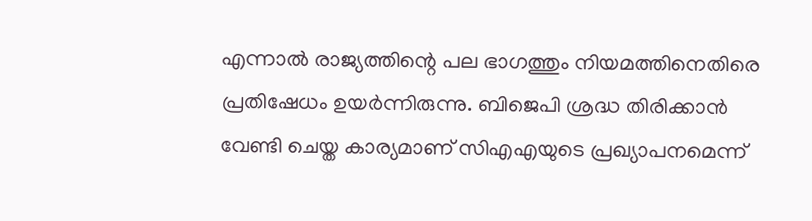എന്നാല്‍ രാജ്യത്തിന്റെ പല ഭാഗത്തും നിയമത്തിനെതിരെ പ്രതിഷേധം ഉയര്‍ന്നിരുന്നു. ബിജെപി ശ്രദ്ധ തിരിക്കാന്‍ വേണ്ടി ചെയ്ത കാര്യമാണ് സിഎഎയുടെ പ്രഖ്യാപനമെന്ന്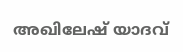അഖിലേഷ് യാദവ്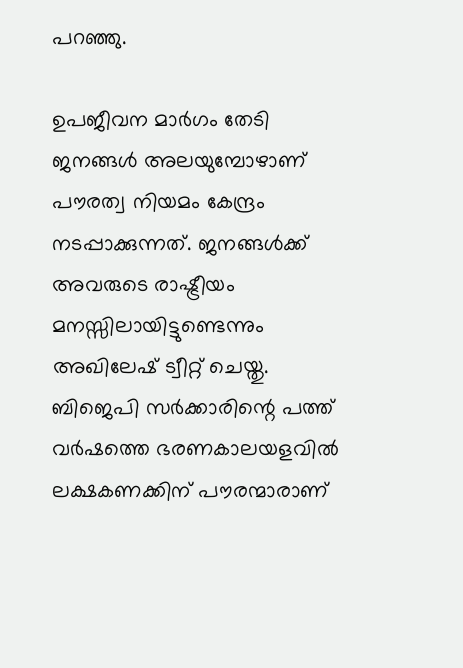പറഞ്ഞു.

ഉപജീവന മാര്‍ഗം തേടി ജനങ്ങള്‍ അലയുമ്പോഴാണ് പൗരത്വ നിയമം കേന്ദ്രം നടപ്പാക്കുന്നത്. ജനങ്ങള്‍ക്ക് അവരുടെ രാഷ്ട്രീയം മനസ്സിലായിട്ടുണ്ടെന്നും അഖിലേഷ് ട്വീറ്റ് ചെയ്തു. ബിജെപി സര്‍ക്കാരിന്റെ പത്ത് വര്‍ഷത്തെ ഭരണകാലയളവില്‍ ലക്ഷകണക്കിന് പൗരന്മാരാണ്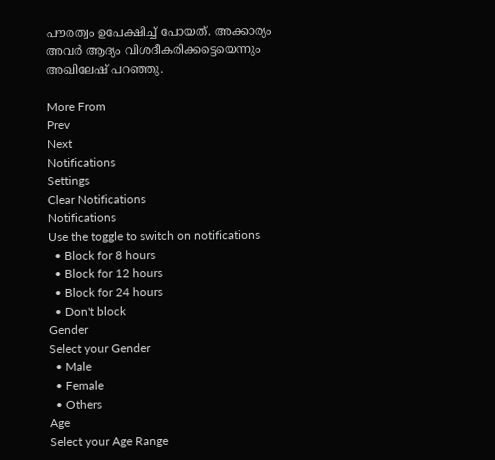പൗരത്വം ഉപേക്ഷിച്ച് പോയത്. അക്കാര്യം അവര്‍ ആദ്യം വിശദീകരിക്കട്ടെയെന്നും അഖിലേഷ് പറഞ്ഞു.

More From
Prev
Next
Notifications
Settings
Clear Notifications
Notifications
Use the toggle to switch on notifications
  • Block for 8 hours
  • Block for 12 hours
  • Block for 24 hours
  • Don't block
Gender
Select your Gender
  • Male
  • Female
  • Others
Age
Select your Age Range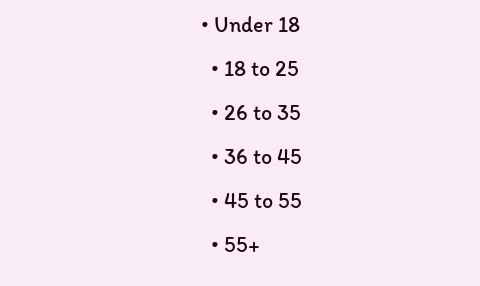• Under 18
  • 18 to 25
  • 26 to 35
  • 36 to 45
  • 45 to 55
  • 55+